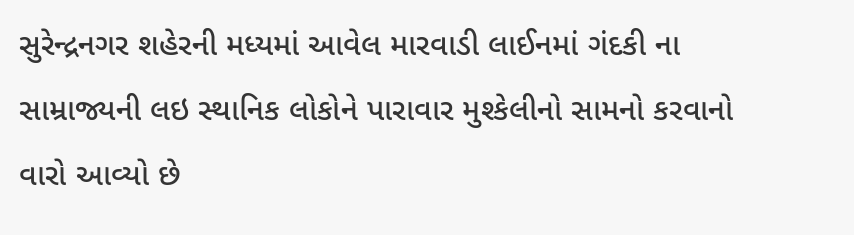સુરેન્દ્રનગર શહેરની મધ્યમાં આવેલ મારવાડી લાઈનમાં ગંદકી ના સામ્રાજ્યની લઇ સ્થાનિક લોકોને પારાવાર મુશ્કેલીનો સામનો કરવાનો વારો આવ્યો છે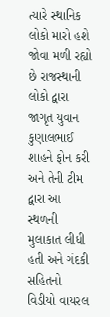ત્યારે સ્થાનિક લોકો મારો હશે જોવા મળી રહ્યો છે રાજસ્થાની લોકો દ્વારા જાગૃત યુવાન કુણાલભાઈ શાહને ફોન કરી અને તેની ટીમ દ્વારા આ સ્થળની મુલાકાત લીધી હતી અને ગંદકી સહિતનો વિડીયો વાયરલ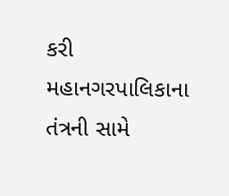કરી મહાનગરપાલિકાના તંત્રની સામે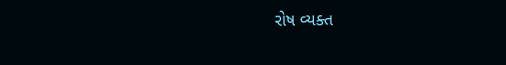રોષ વ્યક્ત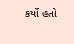કર્યો હતો